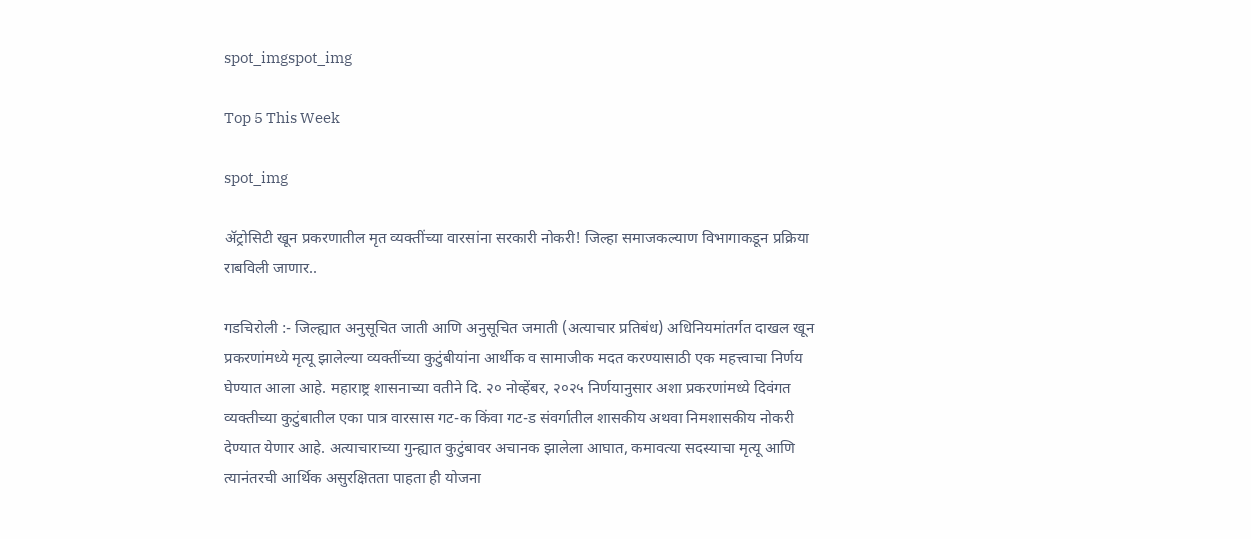spot_imgspot_img

Top 5 This Week

spot_img

ॲट्रोसिटी खून प्रकरणातील मृत व्यक्तींच्या वारसांना सरकारी नोकरी! जिल्हा समाजकल्याण विभागाकडून प्रक्रिया राबविली जाणार..

गडचिरोली :- जिल्ह्यात अनुसूचित जाती आणि अनुसूचित जमाती (अत्याचार प्रतिबंध) अधिनियमांतर्गत दाखल खून प्रकरणांमध्ये मृत्यू झालेल्या व्यक्तींच्या कुटुंबीयांना आर्थीक व सामाजीक मदत करण्यासाठी एक महत्त्वाचा निर्णय घेण्यात आला आहे. महाराष्ट्र शासनाच्या वतीने दि. २० नोव्हेंबर, २०२५ निर्णयानुसार अशा प्रकरणांमध्ये दिवंगत व्यक्तीच्या कुटुंबातील एका पात्र वारसास गट-क किंवा गट-ड संवर्गातील शासकीय अथवा निमशासकीय नोकरी देण्यात येणार आहे. अत्याचाराच्या गुन्ह्यात कुटुंबावर अचानक झालेला आघात, कमावत्या सदस्याचा मृत्यू आणि त्यानंतरची आर्थिक असुरक्षितता पाहता ही योजना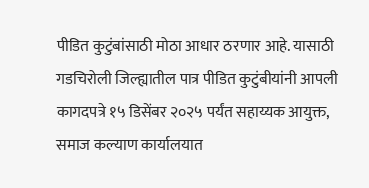पीडित कुटुंबांसाठी मोठा आधार ठरणार आहे. यासाठी गडचिरोली जिल्ह्यातील पात्र पीडित कुटुंबीयांनी आपली कागदपत्रे १५ डिसेंबर २०२५ पर्यंत सहाय्यक आयुक्त, समाज कल्याण कार्यालयात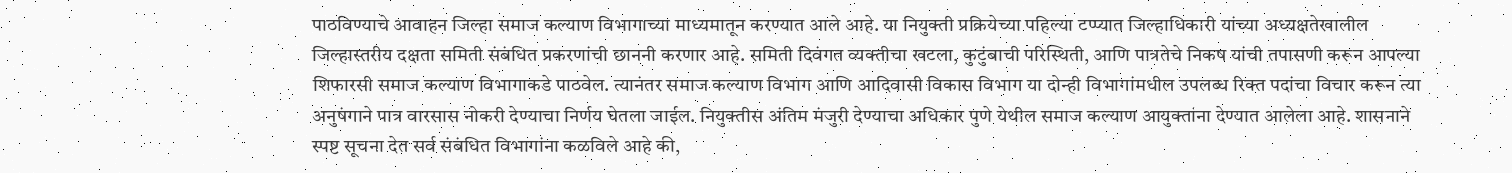पाठविण्याचे आवाहन जिल्हा समाज कल्याण विभागाच्या माध्यमातून करण्यात आले आहे. या नियुक्ती प्रक्रियेच्या पहिल्या टप्प्यात जिल्हाधिकारी यांच्या अध्यक्षतेखालील जिल्हास्तरीय दक्षता समिती संबंधित प्रकरणांची छाननी करणार आहे. समिती दिवंगत व्यक्तीचा खटला, कुटुंबाची परिस्थिती, आणि पात्रतेचे निकष यांची तपासणी करून आपल्या शिफारसी समाज कल्याण विभागाकडे पाठवेल. त्यानंतर समाज कल्याण विभाग आणि आदिवासी विकास विभाग या दोन्ही विभागांमधील उपलब्ध रिक्त पदांचा विचार करून त्या अनुषंगाने पात्र वारसास नोकरी देण्याचा निर्णय घेतला जाईल. नियुक्तीस अंतिम मंजुरी देण्याचा अधिकार पुणे येथील समाज कल्याण आयुक्तांना देण्यात आलेला आहे. शासनाने स्पष्ट सूचना देत सर्व संबंधित विभागांना कळविले आहे की,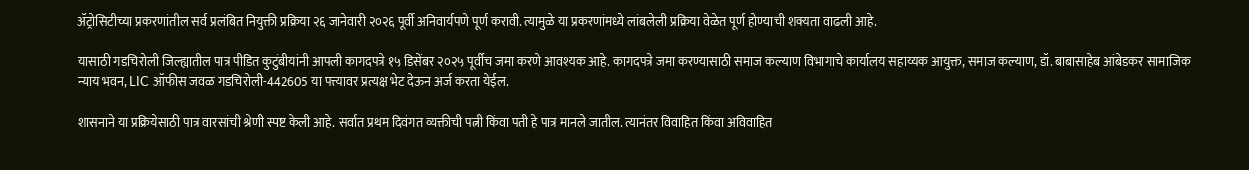ॲट्रोसिटीच्या प्रकरणांतील सर्व प्रलंबित नियुक्ती प्रक्रिया २६ जानेवारी २०२६ पूर्वी अनिवार्यपणे पूर्ण करावी. त्यामुळे या प्रकरणांमध्ये लांबलेली प्रक्रिया वेळेत पूर्ण होण्याची शक्यता वाढली आहे.

यासाठी गडचिरोली जिल्ह्यातील पात्र पीडित कुटुंबीयांनी आपली कागदपत्रे १५ डिसेंबर २०२५ पूर्वीच जमा करणे आवश्यक आहे. कागदपत्रे जमा करण्यासाठी समाज कल्याण विभागाचे कार्यालय सहाय्यक आयुक्त, समाज कल्याण, डॉ. बाबासाहेब आंबेडकर सामाजिक न्याय भवन, LIC ऑफीस जवळ गडचिरोली-442605 या पत्त्यावर प्रत्यक्ष भेट देऊन अर्ज करता येईल.

शासनाने या प्रक्रियेसाठी पात्र वारसांची श्रेणी स्पष्ट केली आहे. सर्वात प्रथम दिवंगत व्यक्तीची पत्नी किंवा पती हे पात्र मानले जातील. त्यानंतर विवाहित किंवा अविवाहित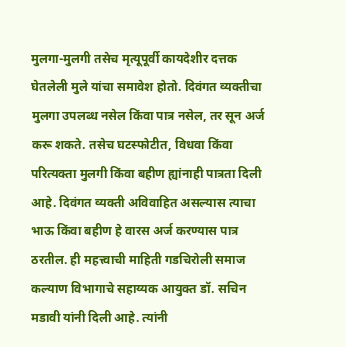मुलगा-मुलगी तसेच मृत्यूपूर्वी कायदेशीर दत्तक घेतलेली मुले यांचा समावेश होतो. दिवंगत व्यक्तीचा मुलगा उपलब्ध नसेल किंवा पात्र नसेल, तर सून अर्ज करू शकते. तसेच घटस्फोटीत, विधवा किंवा परित्यक्ता मुलगी किंवा बहीण ह्यांनाही पात्रता दिली आहे. दिवंगत व्यक्ती अविवाहित असल्यास त्याचा भाऊ किंवा बहीण हे वारस अर्ज करण्यास पात्र ठरतील. ही महत्त्वाची माहिती गडचिरोली समाज कल्याण विभागाचे सहाय्यक आयुक्त डॉ. सचिन मडावी यांनी दिली आहे. त्यांनी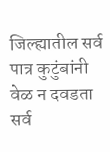जिल्ह्यातील सर्व पात्र कुटुंबांनी वेळ न दवडता सर्व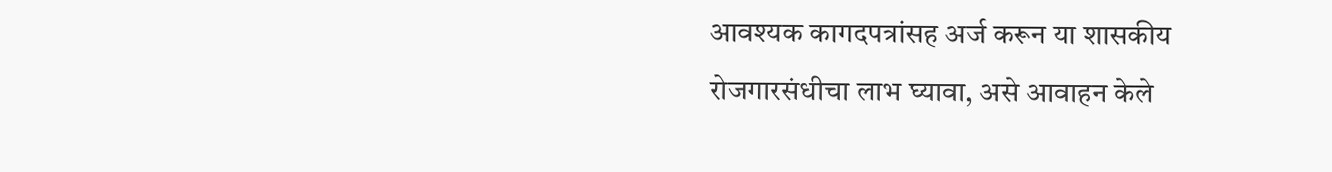आवश्यक कागदपत्रांसह अर्ज करून या शासकीय रोजगारसंधीचा लाभ घ्यावा, असे आवाहन केले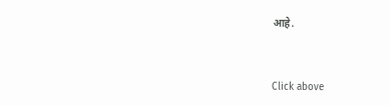आहे.


Click above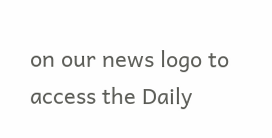on our news logo to access the Daily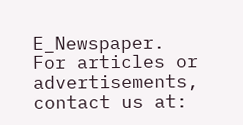E_Newspaper.
For articles or advertisements, contact us at: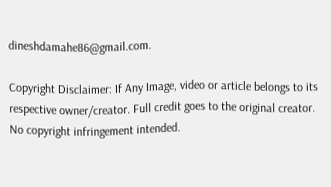dineshdamahe86@gmail.com.

Copyright Disclaimer: If Any Image, video or article belongs to its respective owner/creator. Full credit goes to the original creator. No copyright infringement intended.